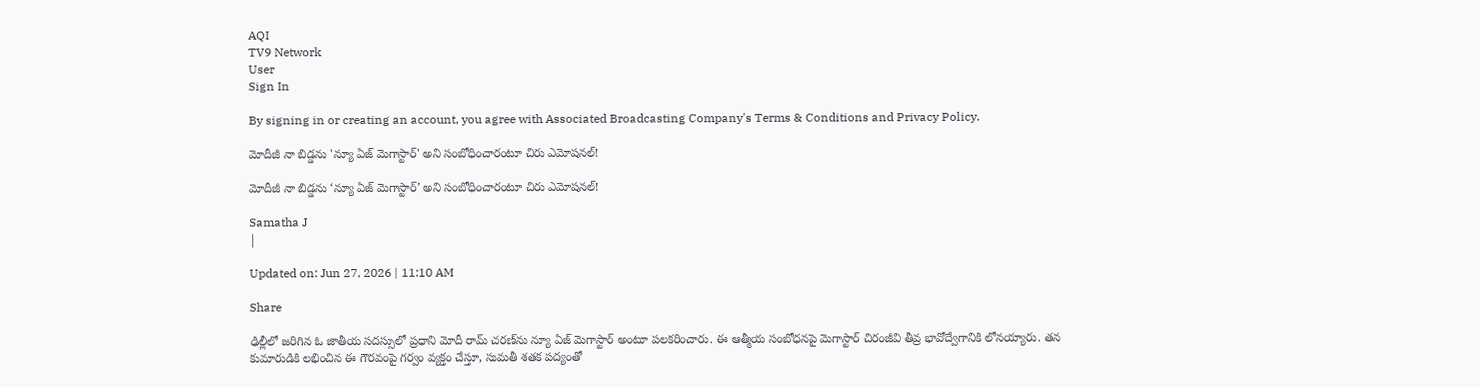AQI
TV9 Network
User
Sign In

By signing in or creating an account, you agree with Associated Broadcasting Company's Terms & Conditions and Privacy Policy.

మోదీజీ నా బిడ్డను 'న్యూ ఏజ్ మెగాస్టార్' అని సంబోధించారంటూ చిరు ఎమోషనల్!

మోదీజీ నా బిడ్డను ‘న్యూ ఏజ్ మెగాస్టార్’ అని సంబోధించారంటూ చిరు ఎమోషనల్!

Samatha J
|

Updated on: Jun 27, 2026 | 11:10 AM

Share

ఢిల్లీలో జరిగిన ఓ జాతీయ సదస్సులో ప్రధాని మోదీ రామ్ చరణ్‌ను న్యూ ఏజ్ మెగాస్టార్ అంటూ పలకరించారు. ఈ ఆత్మీయ సంబోధనపై మెగాస్టార్ చిరంజీవి తీవ్ర భావోద్వేగానికి లోనయ్యారు. తన కుమారుడికి లభించిన ఈ గౌరవంపై గర్వం వ్యక్తం చేస్తూ, సుమతీ శతక పద్యంతో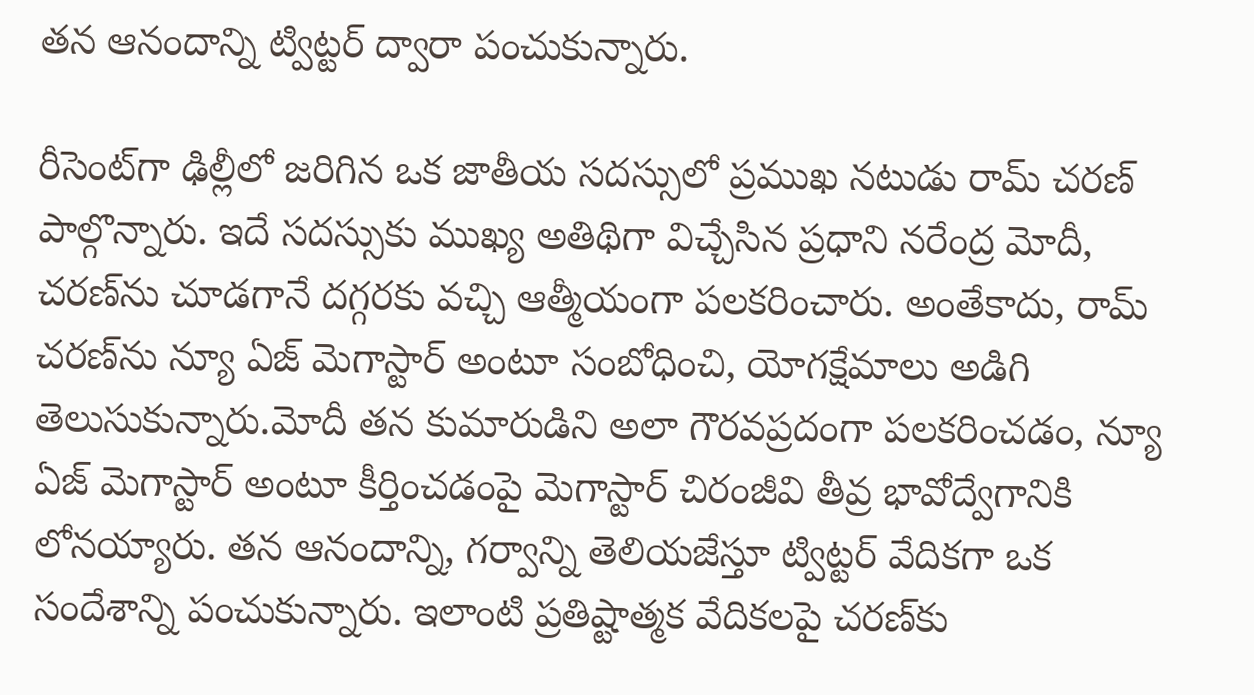తన ఆనందాన్ని ట్విట్టర్ ద్వారా పంచుకున్నారు.

రీసెంట్‌గా ఢిల్లీలో జరిగిన ఒక జాతీయ సదస్సులో ప్రముఖ నటుడు రామ్ చరణ్ పాల్గొన్నారు. ఇదే సదస్సుకు ముఖ్య అతిథిగా విచ్చేసిన ప్రధాని నరేంద్ర మోదీ, చరణ్‌ను చూడగానే దగ్గరకు వచ్చి ఆత్మీయంగా పలకరించారు. అంతేకాదు, రామ్ చరణ్‌ను న్యూ ఏజ్ మెగాస్టార్ అంటూ సంబోధించి, యోగక్షేమాలు అడిగి తెలుసుకున్నారు.మోదీ తన కుమారుడిని అలా గౌరవప్రదంగా పలకరించడం, న్యూ ఏజ్ మెగాస్టార్ అంటూ కీర్తించడంపై మెగాస్టార్ చిరంజీవి తీవ్ర భావోద్వేగానికి లోనయ్యారు. తన ఆనందాన్ని, గర్వాన్ని తెలియజేస్తూ ట్విట్టర్ వేదికగా ఒక సందేశాన్ని పంచుకున్నారు. ఇలాంటి ప్రతిష్టాత్మక వేదికలపై చరణ్‌కు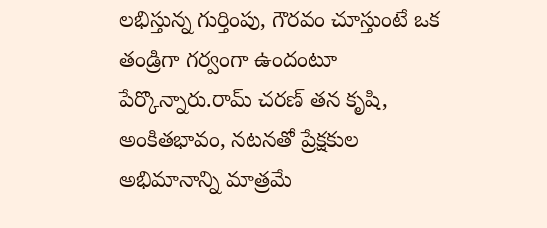లభిస్తున్న గుర్తింపు, గౌరవం చూస్తుంటే ఒక తండ్రిగా గర్వంగా ఉందంటూ పేర్కొన్నారు.రామ్ చరణ్ తన కృషి, అంకితభావం, నటనతో ప్రేక్షకుల అభిమానాన్ని మాత్రమే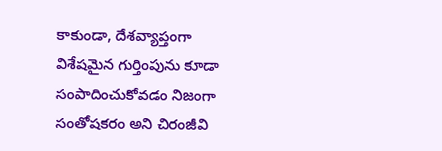కాకుండా, దేశవ్యాప్తంగా విశేషమైన గుర్తింపును కూడా సంపాదించుకోవడం నిజంగా సంతోషకరం అని చిరంజీవి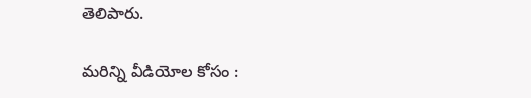తెలిపారు.

మరిన్ని వీడియోల కోసం :